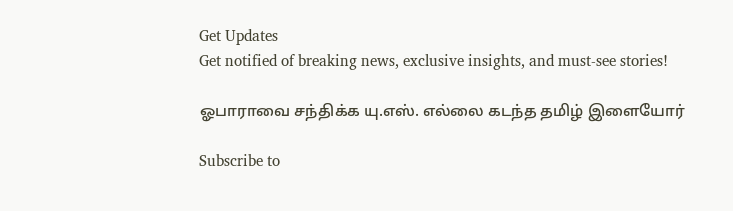Get Updates
Get notified of breaking news, exclusive insights, and must-see stories!

ஓபாராவை சந்திக்க யு.எஸ். எல்லை கடந்த தமிழ் இளையோர்

Subscribe to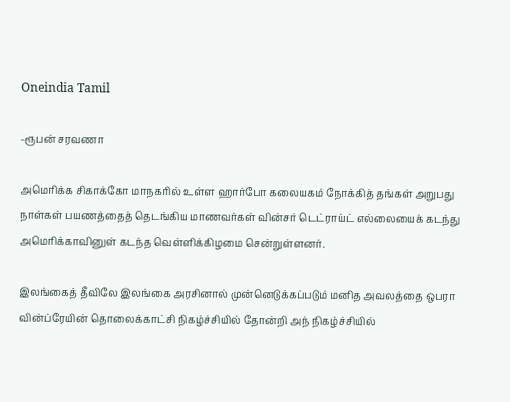Oneindia Tamil

-ரூபன் சரவணா

அமெரிக்க சிகாக்கோ மாநகரில் உள்ள ஹார்போ கலையகம் நோக்கித் தங்கள் அறுபது நாள்கள் பயணத்தைத் தெடங்கிய மாணவர்கள் வின்சர் டெட்ராய்ட் எல்லையைக் கடந்து அமெரிக்காவினுள் கடந்த வெள்ளிக்கிழமை சென்றுள்ளனர்.

இலங்கைத் தீவிலே இலங்கை அரசினால் முன்னெடுக்கப்படும் மனித அவலத்தை ஒபரா வின்ப்ரேயின் தொலைக்காட்சி நிகழ்ச்சியில் தோன்றி அந் நிகழ்ச்சியில்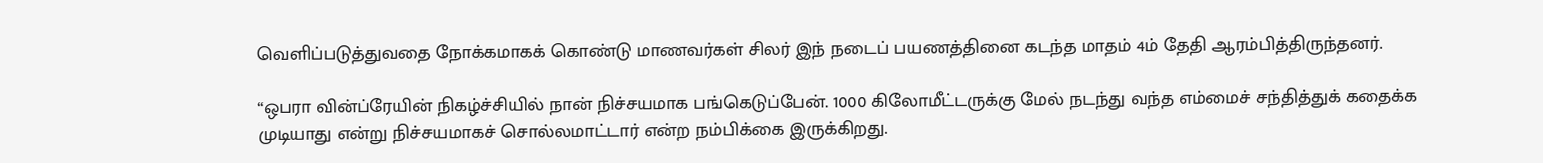வெளிப்படுத்துவதை நோக்கமாகக் கொண்டு மாணவர்கள் சிலர் இந் நடைப் பயணத்தினை கடந்த மாதம் 4ம் தேதி ஆரம்பித்திருந்தனர்.

“ஒபரா வின்ப்ரேயின் நிகழ்ச்சியில் நான் நிச்சயமாக பங்கெடுப்பேன். 1000 கிலோமீட்டருக்கு மேல் நடந்து வந்த எம்மைச் சந்தித்துக் கதைக்க முடியாது என்று நிச்சயமாகச் சொல்லமாட்டார் என்ற நம்பிக்கை இருக்கிறது.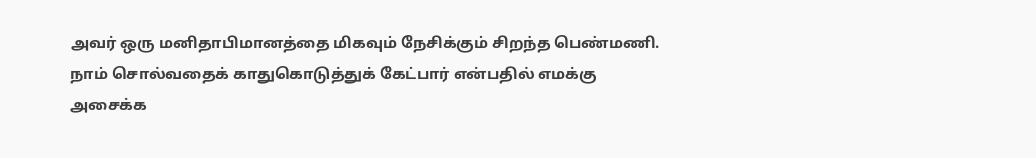அவர் ஒரு மனிதாபிமானத்தை மிகவும் நேசிக்கும் சிறந்த பெண்மணி. நாம் சொல்வதைக் காதுகொடுத்துக் கேட்பார் என்பதில் எமக்கு அசைக்க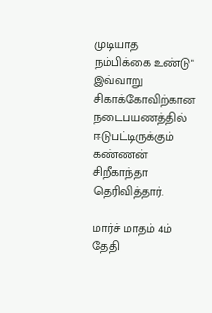முடியாத நம்பிக்கை உண்டு" இவ்வாறு சிகாக்கோவிற்கான நடைபயணத்தில் ஈடுபட்டிருக்கும் கண்ணன் சிறீகாந்தா தெரிவித்தார்.

மார்ச் மாதம் 4ம் தேதி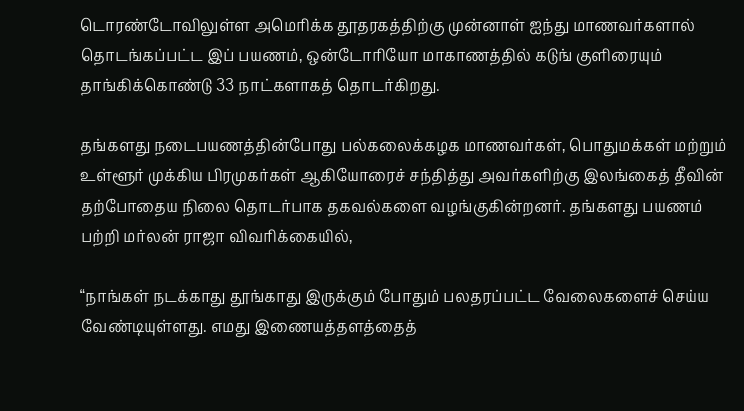டொரண்டோவிலுள்ள அமெரிக்க தூதரகத்திற்கு முன்னாள் ஐந்து மாணவர்களால் தொடங்கப்பட்ட இப் பயணம், ஒன்டோரியோ மாகாணத்தில் கடுங் குளிரையும் தாங்கிக்கொண்டு 33 நாட்களாகத் தொடர்கிறது.

தங்களது நடைபயணத்தின்போது பல்கலைக்கழக மாணவர்கள், பொதுமக்கள் மற்றும் உள்ளூர் முக்கிய பிரமுகர்கள் ஆகியோரைச் சந்தித்து அவர்களிற்கு இலங்கைத் தீவின் தற்போதைய நிலை தொடர்பாக தகவல்களை வழங்குகின்றனர். தங்களது பயணம் பற்றி மர்லன் ராஜா விவரிக்கையில்,

“நாங்கள் நடக்காது தூங்காது இருக்கும் போதும் பலதரப்பட்ட வேலைகளைச் செய்ய வேண்டியுள்ளது. எமது இணையத்தளத்தைத்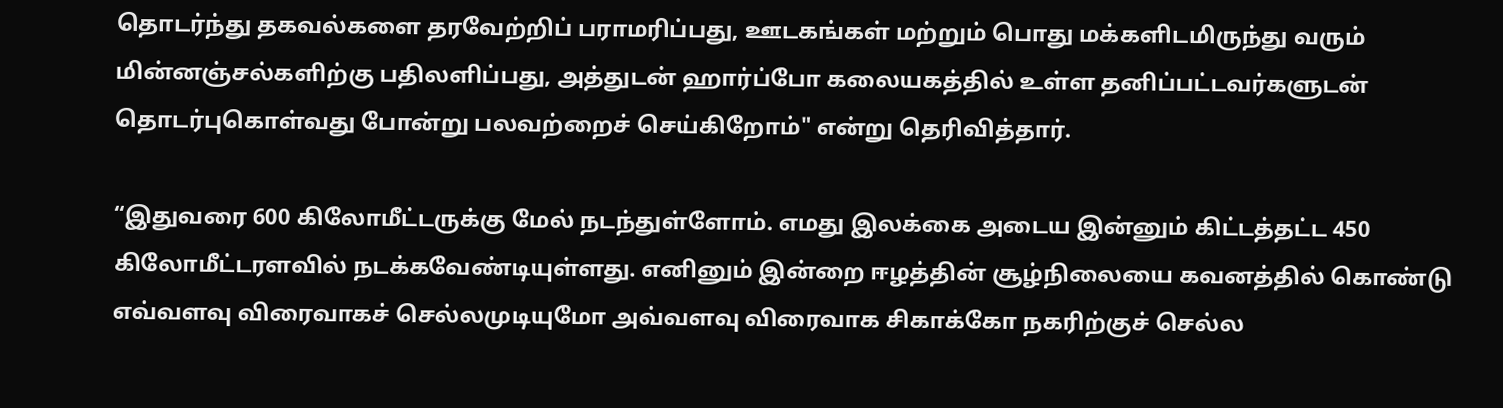தொடர்ந்து தகவல்களை தரவேற்றிப் பராமரிப்பது, ஊடகங்கள் மற்றும் பொது மக்களிடமிருந்து வரும் மின்னஞ்சல்களிற்கு பதிலளிப்பது, அத்துடன் ஹார்ப்போ கலையகத்தில் உள்ள தனிப்பட்டவர்களுடன் தொடர்புகொள்வது போன்று பலவற்றைச் செய்கிறோம்" என்று தெரிவித்தார்.

“இதுவரை 600 கிலோமீட்டருக்கு மேல் நடந்துள்ளோம். எமது இலக்கை அடைய இன்னும் கிட்டத்தட்ட 450 கிலோமீட்டரளவில் நடக்கவேண்டியுள்ளது. எனினும் இன்றை ஈழத்தின் சூழ்நிலையை கவனத்தில் கொண்டு எவ்வளவு விரைவாகச் செல்லமுடியுமோ அவ்வளவு விரைவாக சிகாக்கோ நகரிற்குச் செல்ல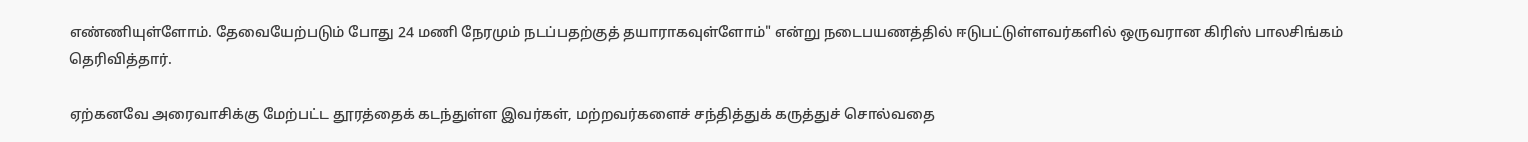எண்ணியுள்ளோம். தேவையேற்படும் போது 24 மணி நேரமும் நடப்பதற்குத் தயாராகவுள்ளோம்" என்று நடைபயணத்தில் ஈடுபட்டுள்ளவர்களில் ஒருவரான கிரிஸ் பாலசிங்கம் தெரிவித்தார்.

ஏற்கனவே அரைவாசிக்கு மேற்பட்ட தூரத்தைக் கடந்துள்ள இவர்கள், மற்றவர்களைச் சந்தித்துக் கருத்துச் சொல்வதை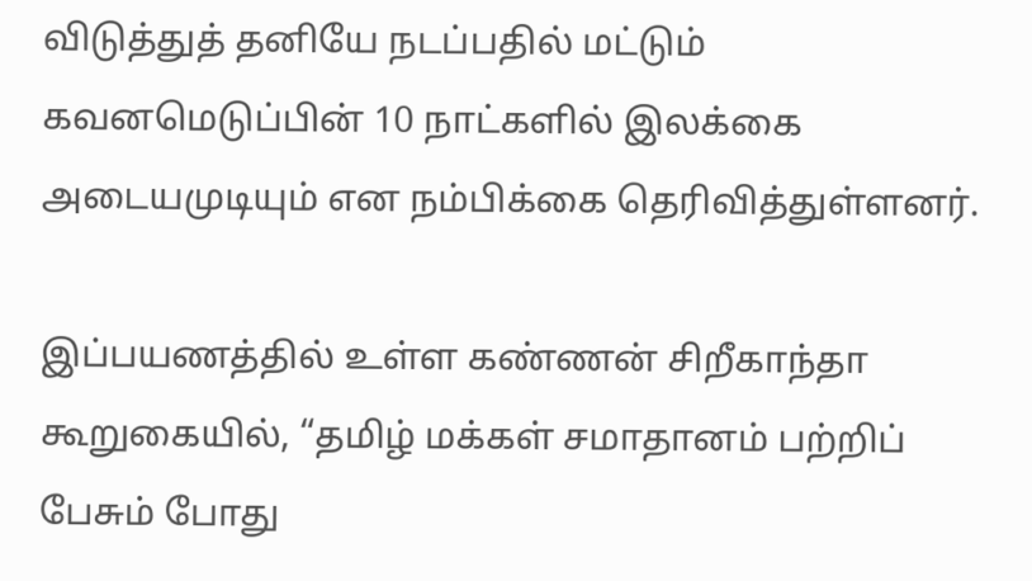விடுத்துத் தனியே நடப்பதில் மட்டும் கவனமெடுப்பின் 10 நாட்களில் இலக்கை அடையமுடியும் என நம்பிக்கை தெரிவித்துள்ளனர்.

இப்பயணத்தில் உள்ள கண்ணன் சிறீகாந்தா கூறுகையில், “தமிழ் மக்கள் சமாதானம் பற்றிப் பேசும் போது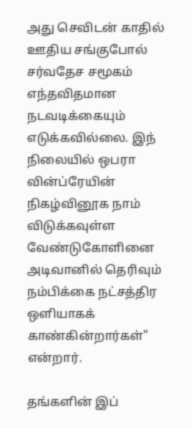அது செவிடன் காதில் ஊதிய சங்குபோல் சர்வதேச சமூகம் எந்தவிதமான நடவடிக்கையும் எடுக்கவில்லை. இந் நிலையில் ஒபரா வின்ப்ரேயின் நிகழ்வினூக நாம் விடுக்கவுள்ள வேண்டுகோளினை அடிவானில் தெரிவும் நம்பிக்கை நட்சத்திர ஒளியாகக் காண்கின்றார்கள்" என்றார்.

தங்களின் இப்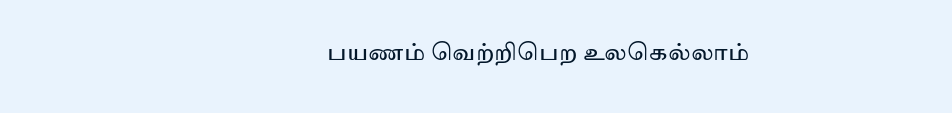பயணம் வெற்றிபெற உலகெல்லாம்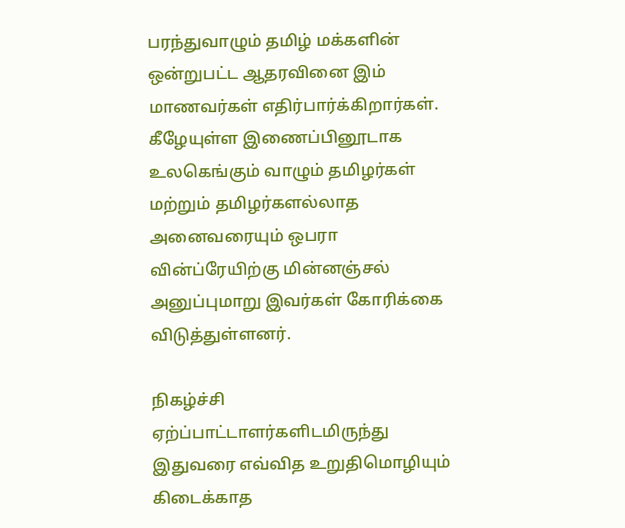பரந்துவாழும் தமிழ் மக்களின் ஒன்றுபட்ட ஆதரவினை இம் மாணவர்கள் எதிர்பார்க்கிறார்கள். கீழேயுள்ள இணைப்பினூடாக உலகெங்கும் வாழும் தமிழர்கள் மற்றும் தமிழர்களல்லாத அனைவரையும் ஒபரா வின்ப்ரேயிற்கு மின்னஞ்சல் அனுப்புமாறு இவர்கள் கோரிக்கை விடுத்துள்ளனர்.

நிகழ்ச்சி ஏற்ப்பாட்டாளர்களிடமிருந்து இதுவரை எவ்வித உறுதிமொழியும் கிடைக்காத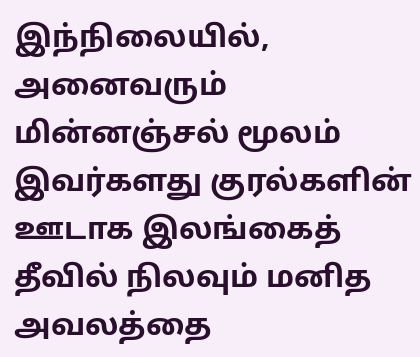இந்நிலையில், அனைவரும் மின்னஞ்சல் மூலம் இவர்களது குரல்களின் ஊடாக இலங்கைத் தீவில் நிலவும் மனித அவலத்தை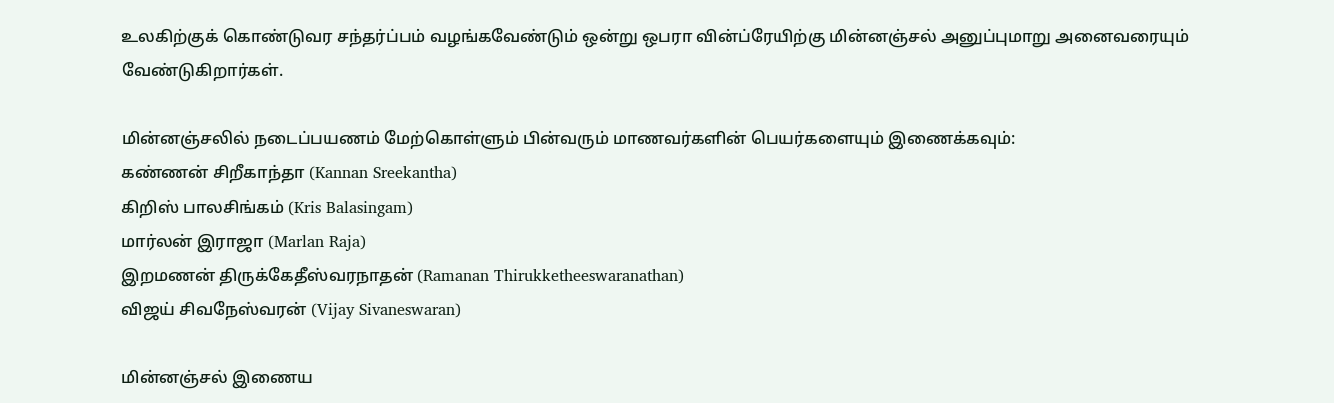உலகிற்குக் கொண்டுவர சந்தர்ப்பம் வழங்கவேண்டும் ஒன்று ஒபரா வின்ப்ரேயிற்கு மின்னஞ்சல் அனுப்புமாறு அனைவரையும் வேண்டுகிறார்கள்.

மின்னஞ்சலில் நடைப்பயணம் மேற்கொள்ளும் பின்வரும் மாணவர்களின் பெயர்களையும் இணைக்கவும்:
கண்ணன் சிறீகாந்தா (Kannan Sreekantha)
கிறிஸ் பாலசிங்கம் (Kris Balasingam)
மார்லன் இராஜா (Marlan Raja)
இறமணன் திருக்கேதீஸ்வரநாதன் (Ramanan Thirukketheeswaranathan)
விஜய் சிவநேஸ்வரன் (Vijay Sivaneswaran)

மின்னஞ்சல் இணைய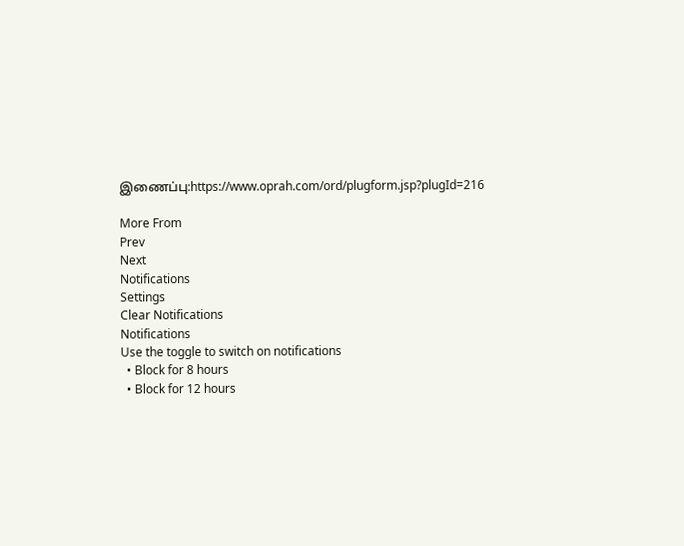இணைப்பு:https://www.oprah.com/ord/plugform.jsp?plugId=216

More From
Prev
Next
Notifications
Settings
Clear Notifications
Notifications
Use the toggle to switch on notifications
  • Block for 8 hours
  • Block for 12 hours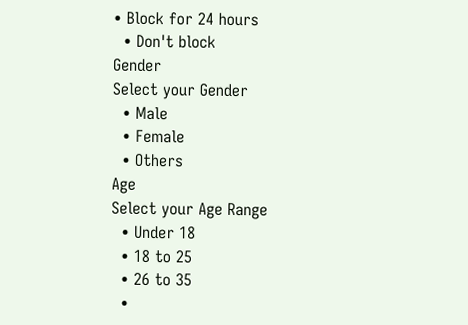• Block for 24 hours
  • Don't block
Gender
Select your Gender
  • Male
  • Female
  • Others
Age
Select your Age Range
  • Under 18
  • 18 to 25
  • 26 to 35
  •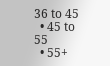36 to 45
  • 45 to 55
  • 55+